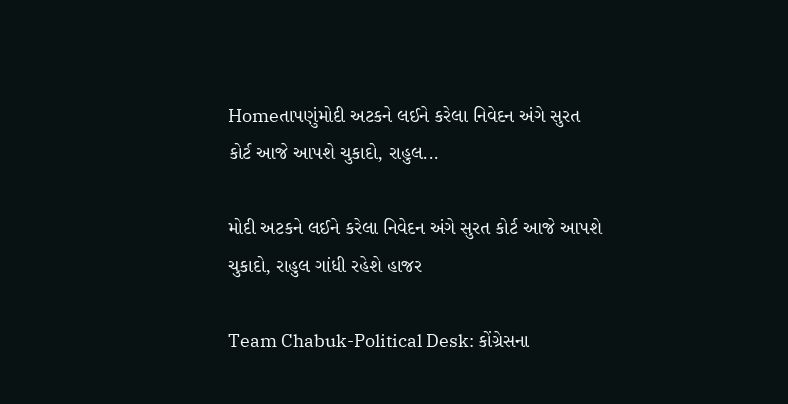Homeતાપણુંમોદી અટકને લઈને કરેલા નિવેદન અંગે સુરત કોર્ટ આજે આપશે ચુકાદો, રાહુલ...

મોદી અટકને લઈને કરેલા નિવેદન અંગે સુરત કોર્ટ આજે આપશે ચુકાદો, રાહુલ ગાંધી રહેશે હાજર

Team Chabuk-Political Desk: કોંગ્રેસના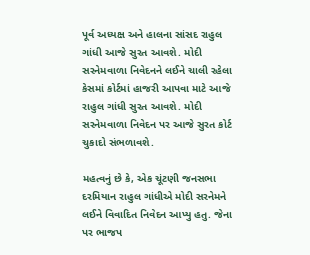પૂર્વ અધ્યક્ષ અને હાલના સાંસદ રાહુલ ગાંધી આજે સુરત આવશે. મોદી સરનેમવાળા નિવેદનને લઈને ચાલી રહેલા કેસમાં કોર્ટમાં હાજરી આપવા માટે આજે રાહુલ ગાંધી સુરત આવશે. મોદી સરનેમવાળા નિવેદન પર આજે સુરત કોર્ટ ચુકાદો સંભળાવશે.

મહત્વનું છે કે, એક ચૂંટણી જનસભા દરમિયાન રાહુલ ગાંધીએ મોદી સરનેમને લઈને વિવાદિત નિવેદન આપ્યુ હતુ. જેના પર ભાજપ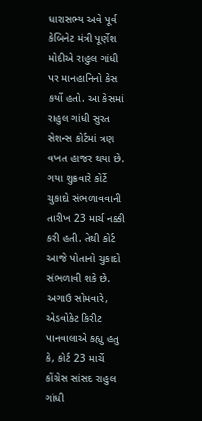ધારાસભ્ય અવે પૂર્વ કેબિનેટ મંત્રી પૂર્ણેશ મોદીએ રાહુલ ગાંધી પર માનહાનિનો કેસ કર્યો હતો. આ કેસમાં રાહુલ ગાંધી સુરત સેશન્સ કોર્ટમાં ત્રણ વખત હાજર થયા છે. ગયા શુક્રવારે કોર્ટે ચુકાદો સંભળાવવાની તારીખ 23 માર્ચ નક્કી કરી હતી. તેથી કોર્ટ આજે પોતાનો ચુકાદો સંભળાવી શકે છે. અગાઉ સોમવારે, એડવોકેટ કિરીટ પાનવાલાએ કહ્યુ હતુ કે, કોર્ટ 23 માર્ચે કોંગ્રેસ સાંસદ રાહુલ ગાંધી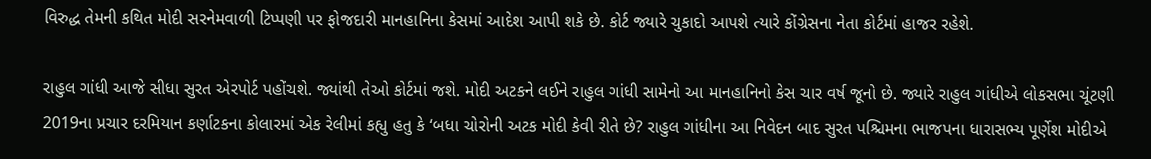વિરુદ્ધ તેમની કથિત મોદી સરનેમવાળી ટિપ્પણી પર ફોજદારી માનહાનિના કેસમાં આદેશ આપી શકે છે. કોર્ટ જ્યારે ચુકાદો આપશે ત્યારે કોંગ્રેસના નેતા કોર્ટમાં હાજર રહેશે.

રાહુલ ગાંધી આજે સીધા સુરત એરપોર્ટ પહોંચશે. જ્યાંથી તેઓ કોર્ટમાં જશે. મોદી અટકને લઈને રાહુલ ગાંધી સામેનો આ માનહાનિનો કેસ ચાર વર્ષ જૂનો છે. જ્યારે રાહુલ ગાંધીએ લોકસભા ચૂંટણી 2019ના પ્રચાર દરમિયાન કર્ણાટકના કોલારમાં એક રેલીમાં કહ્યુ હતુ કે ‘બધા ચોરોની અટક મોદી કેવી રીતે છે? રાહુલ ગાંધીના આ નિવેદન બાદ સુરત પશ્ચિમના ભાજપના ધારાસભ્ય પૂર્ણેશ મોદીએ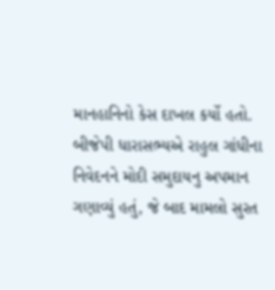માનહાનિનો કેસ દાખલ કર્યો હતો. બીજેપી ધારાસભ્યએ રાહુલ ગાંધીના નિવેદનને મોદી સમુદાયનુ અપમાન ગણાવ્યું હતું, જે બાદ મામલો સુરત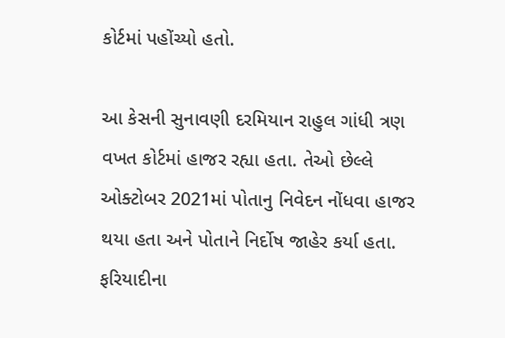કોર્ટમાં પહોંચ્યો હતો.

આ કેસની સુનાવણી દરમિયાન રાહુલ ગાંધી ત્રણ વખત કોર્ટમાં હાજર રહ્યા હતા. તેઓ છેલ્લે ઓક્ટોબર 2021માં પોતાનુ નિવેદન નોંધવા હાજર થયા હતા અને પોતાને નિર્દોષ જાહેર કર્યા હતા. ફરિયાદીના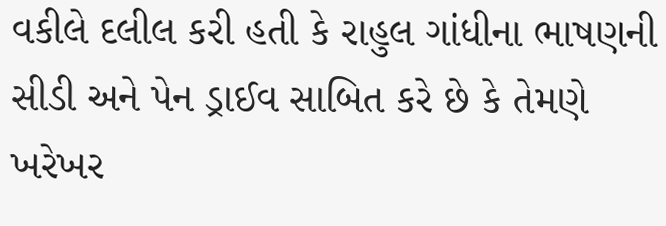વકીલે દલીલ કરી હતી કે રાહુલ ગાંધીના ભાષણની સીડી અને પેન ડ્રાઈવ સાબિત કરે છે કે તેમણે ખરેખર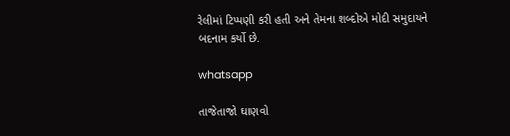રેલીમાં ટિપ્પણી કરી હતી અને તેમના શબ્દોએ મોદી સમુદાયને બદનામ કર્યો છે.

whatsapp

તાજેતાજો ઘાણવો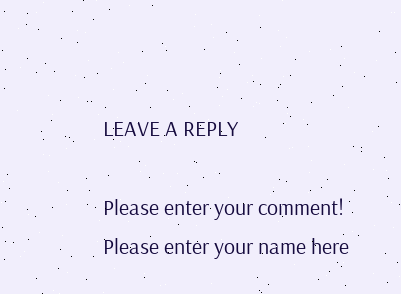LEAVE A REPLY

Please enter your comment!
Please enter your name here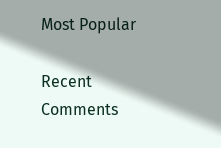Most Popular

Recent Comments